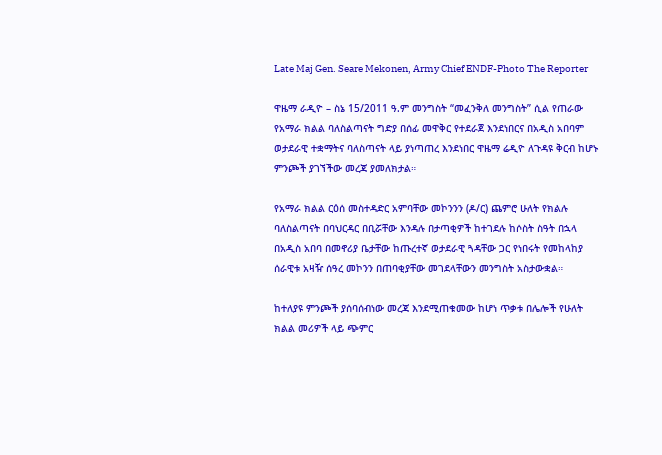Late Maj Gen. Seare Mekonen, Army Chief ENDF-Photo The Reporter

ዋዜማ ራዲዮ – ስኔ 15/2011 ዓ.ም መንግስት “መፈንቅለ መንግስት” ሲል የጠራው የአማራ ክልል ባለስልጣናት ግድያ በሰፊ መዋቅር የተደራጀ እንደነበርና በአዲስ አበባም ወታደራዊ ተቋማትና ባለስጣናት ላይ ያነጣጠረ እንደነበር ዋዜማ ሬዲዮ ለጉዳዩ ቅርብ ከሆኑ ምንጮች ያገኘችው መረጃ ያመለክታል።

የአማራ ክልል ርዕሰ መስተዳድር አምባቸው መኮንንን (ዶ/ር) ጨምሮ ሁለት የክልሉ ባለስልጣናት በባህርዳር በቢሯቸው እንዳሉ በታጣቂዎች ከተገደሉ ከሶስት ስዓት በኋላ በአዲስ አበባ በመኖሪያ ቤታቸው ከጡረተኛ ወታደራዊ ጓዳቸው ጋር የነበሩት የመከላከያ ሰራዊቱ አዛዥ ሰዓረ መኮንን በጠባቂያቸው መገደላቸውን መንግስት አስታውቋል።

ከተለያዩ ምንጮች ያሰባሰብነው መረጃ እንደሚጠቁመው ከሆነ ጥቃቱ በሌሎች የሁለት ክልል መሪዎች ላይ ጭምር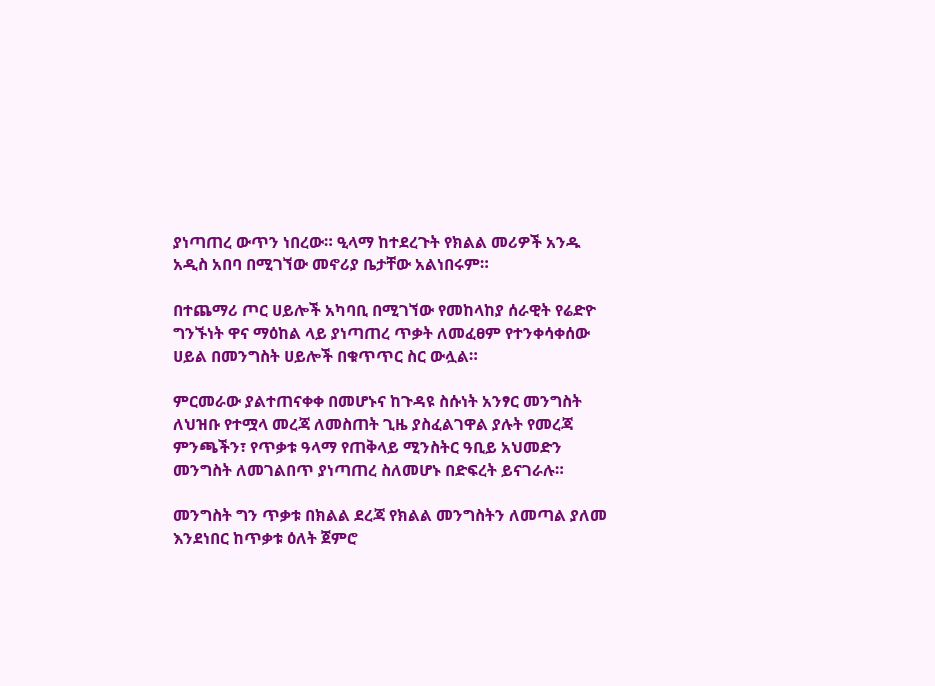ያነጣጠረ ውጥን ነበረው። ዒላማ ከተደረጉት የክልል መሪዎች አንዱ አዲስ አበባ በሚገኘው መኖሪያ ቤታቸው አልነበሩም።

በተጨማሪ ጦር ሀይሎች አካባቢ በሚገኘው የመከላከያ ሰራዊት የሬድዮ ግንኙነት ዋና ማዕከል ላይ ያነጣጠረ ጥቃት ለመፈፀም የተንቀሳቀሰው ሀይል በመንግስት ሀይሎች በቁጥጥር ስር ውሏል።

ምርመራው ያልተጠናቀቀ በመሆኑና ከጉዳዩ ስሱነት አንፃር መንግስት ለህዝቡ የተሟላ መረጃ ለመስጠት ጊዜ ያስፈልገዋል ያሉት የመረጃ ምንጫችን፣ የጥቃቱ ዓላማ የጠቅላይ ሚንስትር ዓቢይ አህመድን መንግስት ለመገልበጥ ያነጣጠረ ስለመሆኑ በድፍረት ይናገራሉ።

መንግስት ግን ጥቃቱ በክልል ደረጃ የክልል መንግስትን ለመጣል ያለመ እንደነበር ከጥቃቱ ዕለት ጀምሮ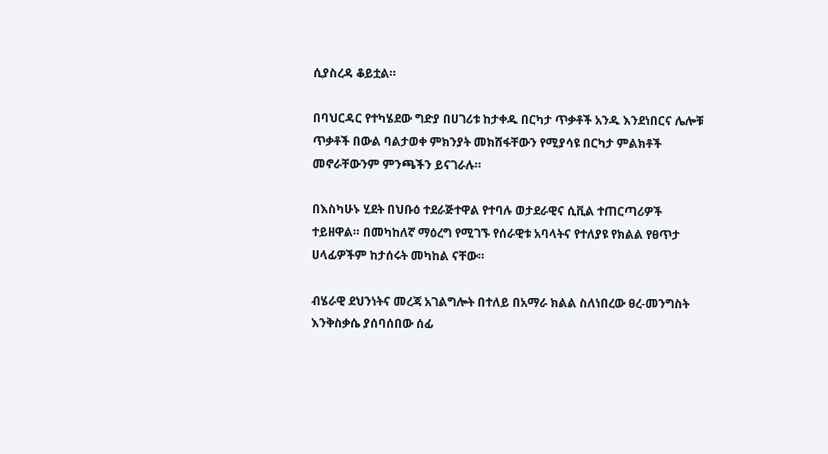ሲያስረዳ ቆይቷል።

በባህርዳር የተካሄደው ግድያ በሀገሪቱ ከታቀዱ በርካታ ጥቃቶች አንዱ እንደነበርና ሌሎቹ ጥቃቶች በውል ባልታወቀ ምክንያት መክሸፋቸውን የሚያሳዩ በርካታ ምልክቶች መኖራቸውንም ምንጫችን ይናገራሉ።

በእስካሁኑ ሂደት በህቡዕ ተደራጅተዋል የተባሉ ወታደራዊና ሲቪል ተጠርጣሪዎች ተይዘዋል። በመካከለኛ ማዕረግ የሚገኙ የሰራዊቱ አባላትና የተለያዩ የክልል የፀጥታ ሀላፊዎችም ከታሰሩት መካከል ናቸው።

ብሄራዊ ደህንነትና መረጃ አገልግሎት በተለይ በአማራ ክልል ስለነበረው ፀረ-መንግስት እንቅስቃሴ ያሰባሰበው ሰፊ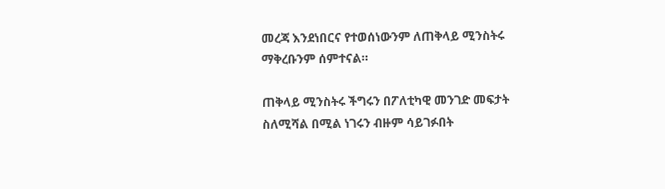መረጃ እንደነበርና የተወሰነውንም ለጠቅላይ ሚንስትሩ ማቅረቡንም ሰምተናል።

ጠቅላይ ሚንስትሩ ችግሩን በፖለቲካዊ መንገድ መፍታት ስለሚሻል በሚል ነገሩን ብዙም ሳይገፉበት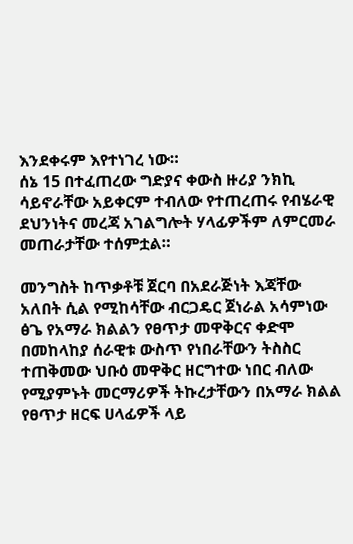እንደቀሩም እየተነገረ ነው።
ሰኔ 15 በተፈጠረው ግድያና ቀውስ ዙሪያ ንክኪ ሳይኖራቸው አይቀርም ተብለው የተጠረጠሩ የብሄራዊ ደህንነትና መረጃ አገልግሎት ሃላፊዎችም ለምርመራ መጠራታቸው ተሰምቷል።

መንግስት ከጥቃቶቹ ጀርባ በአደራጅነት እጃቸው አለበት ሲል የሚከሳቸው ብርጋዴር ጀነራል አሳምነው ፅጌ የአማራ ክልልን የፀጥታ መዋቅርና ቀድሞ በመከላከያ ሰራዊቱ ውስጥ የነበራቸውን ትስስር ተጠቅመው ህቡዕ መዋቅር ዘርግተው ነበር ብለው የሚያምኑት መርማሪዎች ትኩረታቸውን በአማራ ክልል የፀጥታ ዘርፍ ሀላፊዎች ላይ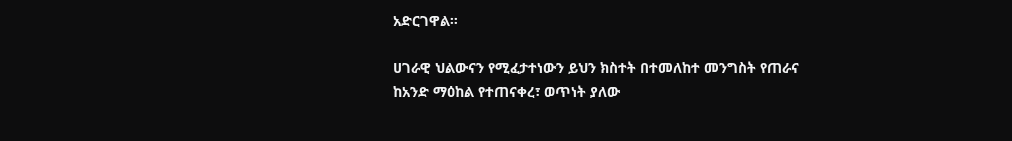አድርገዋል።

ሀገራዊ ህልውናን የሚፈታተነውን ይህን ክስተት በተመለከተ መንግስት የጠራና ከአንድ ማዕከል የተጠናቀረ፣ ወጥነት ያለው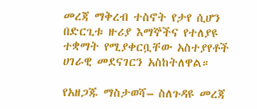መረጃ ማቅረብ ተስኖት የታየ ሲሆን በድርጊቱ ዙሪያ እማኞችና የተለያዩ ተቋማት የሚያቀርቧቸው አስተያየቶች ሀገራዊ መደናገርን አስከትለዋል።

የአዘጋጁ ማስታወሻ– ስለጉዳዩ መረጃ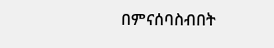በምናሰባስብበት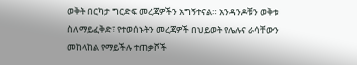ወቅት በርካታ ግርድፍ መረጃዎችን አግኝተናል። አንዳንዶቹን ወቅቱ ስለማይፈቅድ፣ የተወሰኑትን መረጃዎች በህይወት የሌሉና ራሳቸውን መከላከል የማይችሉ ተጠቃሾች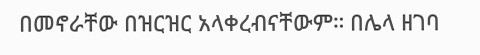በመኖራቸው በዝርዝር አላቀረብናቸውም። በሌላ ዘገባ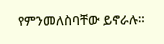የምንመለስባቸው ይኖራሉ።